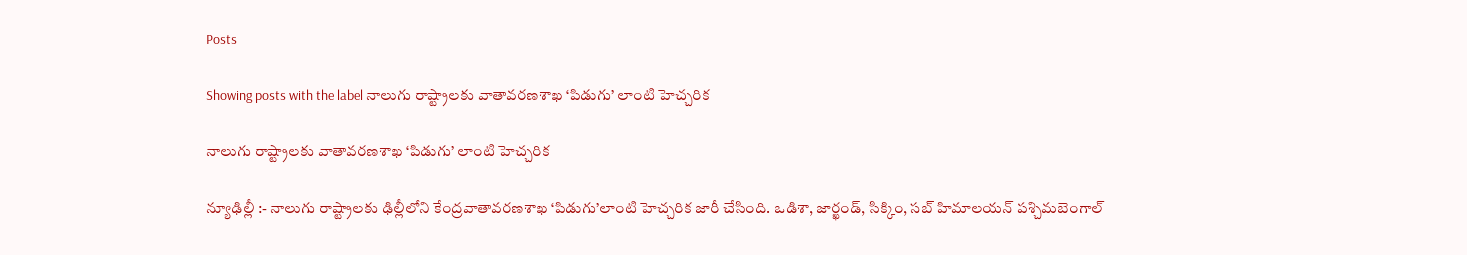Posts

Showing posts with the label నాలుగు రాష్ట్రాలకు వాతావరణశాఖ ‘పిడుగు’ లాంటి హెచ్చరిక

నాలుగు రాష్ట్రాలకు వాతావరణశాఖ ‘పిడుగు’ లాంటి హెచ్చరిక

న్యూఢిల్లీ :- నాలుగు రాష్ట్రాలకు ఢిల్లీలోని కేంద్రవాతావరణశాఖ ‘పిడుగు’లాంటి హెచ్చరిక జారీ చేసింది. ఒడిశా, జార్ఖండ్, సిక్కిం, సబ్ హిమాలయన్ పశ్చిమబెంగాల్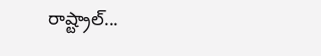రాష్ట్రాల్...